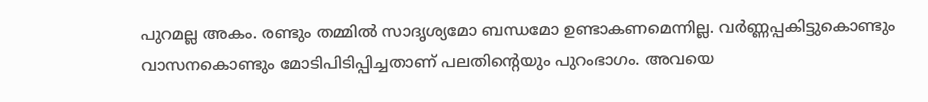പുറമല്ല അകം. രണ്ടും തമ്മിൽ സാദൃശ്യമോ ബന്ധമോ ഉണ്ടാകണമെന്നില്ല. വർണ്ണപ്പകിട്ടുകൊണ്ടും വാസനകൊണ്ടും മോടിപിടിപ്പിച്ചതാണ് പലതിന്റെയും പുറംഭാഗം. അവയെ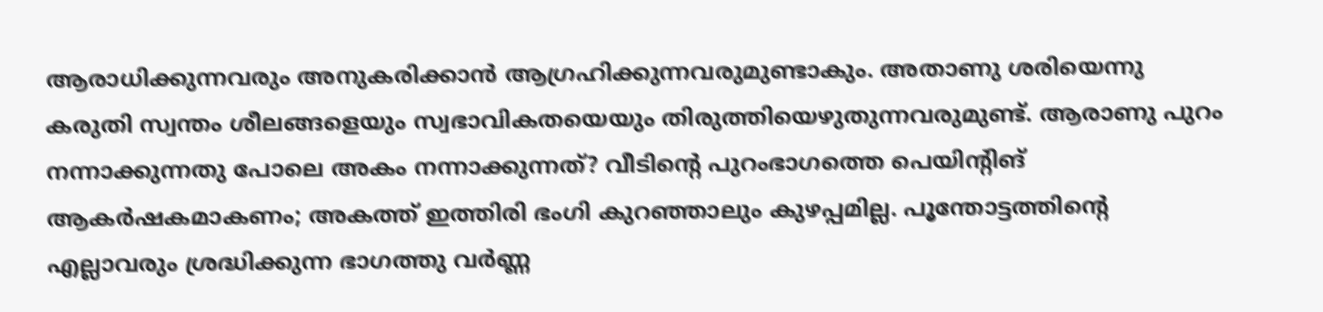ആരാധിക്കുന്നവരും അനുകരിക്കാൻ ആഗ്രഹിക്കുന്നവരുമുണ്ടാകും. അതാണു ശരിയെന്നു കരുതി സ്വന്തം ശീലങ്ങളെയും സ്വഭാവികതയെയും തിരുത്തിയെഴുതുന്നവരുമുണ്ട്. ആരാണു പുറം നന്നാക്കുന്നതു പോലെ അകം നന്നാക്കുന്നത്? വീടിന്റെ പുറംഭാഗത്തെ പെയിന്റിങ് ആകർഷകമാകണം; അകത്ത് ഇത്തിരി ഭംഗി കുറഞ്ഞാലും കുഴപ്പമില്ല. പൂന്തോട്ടത്തിന്റെ എല്ലാവരും ശ്രദ്ധിക്കുന്ന ഭാഗത്തു വർണ്ണ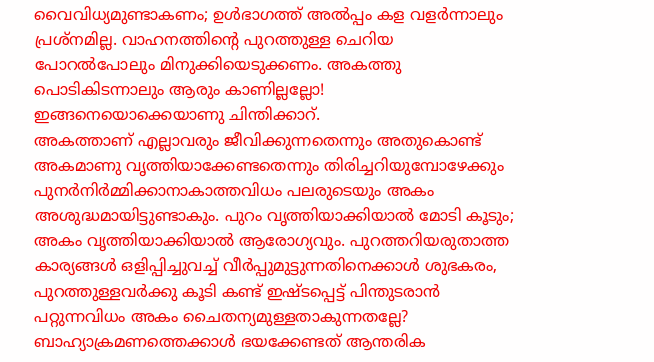വൈവിധ്യമുണ്ടാകണം; ഉൾഭാഗത്ത് അൽപ്പം കള വളർന്നാലും പ്രശ്നമില്ല. വാഹനത്തിന്റെ പുറത്തുള്ള ചെറിയ പോറൽപോലും മിനുക്കിയെടുക്കണം. അകത്തു പൊടികിടന്നാലും ആരും കാണില്ലല്ലോ! ഇങ്ങനെയൊക്കെയാണു ചിന്തിക്കാറ്.
അകത്താണ് എല്ലാവരും ജീവിക്കുന്നതെന്നും അതുകൊണ്ട് അകമാണു വൃത്തിയാക്കേണ്ടതെന്നും തിരിച്ചറിയുമ്പോഴേക്കും പുനർനിർമ്മിക്കാനാകാത്തവിധം പലരുടെയും അകം അശുദ്ധമായിട്ടുണ്ടാകും. പുറം വൃത്തിയാക്കിയാൽ മോടി കൂടും; അകം വൃത്തിയാക്കിയാൽ ആരോഗ്യവും. പുറത്തറിയരുതാത്ത കാര്യങ്ങൾ ഒളിപ്പിച്ചുവച്ച് വീർപ്പുമുട്ടുന്നതിനെക്കാൾ ശുഭകരം, പുറത്തുള്ളവർക്കു കൂടി കണ്ട് ഇഷ്ടപ്പെട്ട് പിന്തുടരാൻ പറ്റുന്നവിധം അകം ചൈതന്യമുള്ളതാകുന്നതല്ലേ?
ബാഹ്യാക്രമണത്തെക്കാൾ ഭയക്കേണ്ടത് ആന്തരിക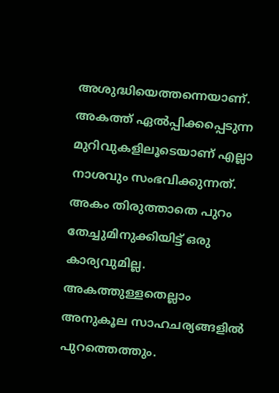അശുദ്ധിയെത്തന്നെയാണ്. അകത്ത് ഏൽപ്പിക്കപ്പെടുന്ന മുറിവുകളിലൂടെയാണ് എല്ലാ നാശവും സംഭവിക്കുന്നത്. അകം തിരുത്താതെ പുറം തേച്ചുമിനുക്കിയിട്ട് ഒരു കാര്യവുമില്ല. അകത്തുള്ളതെല്ലാം അനുകൂല സാഹചര്യങ്ങളിൽ പുറത്തെത്തും.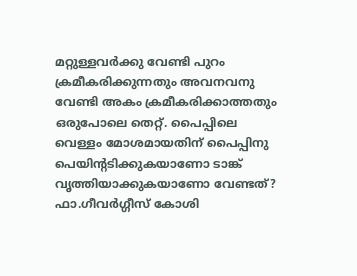മറ്റുള്ളവർക്കു വേണ്ടി പുറം ക്രമീകരിക്കുന്നതും അവനവനു വേണ്ടി അകം ക്രമീകരിക്കാത്തതും ഒരുപോലെ തെറ്റ്. പൈപ്പിലെ വെള്ളം മോശമായതിന് പൈപ്പിനു പെയിന്റടിക്കുകയാണോ ടാങ്ക് വൃത്തിയാക്കുകയാണോ വേണ്ടത്?
ഫാ.ഗീവർഗ്ഗീസ് കോശി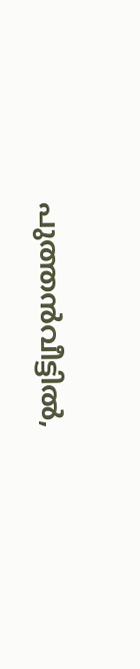പുത്തൻവീട്ടിൽ,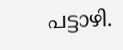പട്ടാഴി.